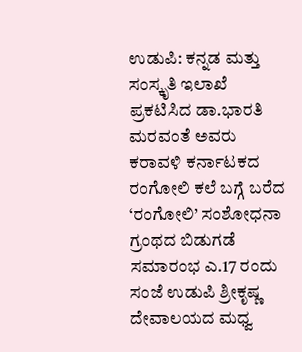ಉಡುಪಿ: ಕನ್ನಡ ಮತ್ತು ಸಂಸ್ಕೃತಿ ಇಲಾಖೆ ಪ್ರಕಟಿಸಿದ ಡಾ.ಭಾರತಿ ಮರವಂತೆ ಅವರು ಕರಾವಳಿ ಕರ್ನಾಟಕದ ರಂಗೋಲಿ ಕಲೆ ಬಗ್ಗೆ ಬರೆದ ‘ರಂಗೋಲಿ’ ಸಂಶೋಧನಾ ಗ್ರಂಥದ ಬಿಡುಗಡೆ ಸಮಾರಂಭ ಎ.17 ರಂದು ಸಂಜೆ ಉಡುಪಿ ಶ್ರೀಕೃಷ್ಣ ದೇವಾಲಯದ ಮಧ್ವ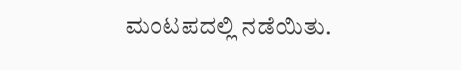ಮಂಟಪದಲ್ಲಿ ನಡೆಯಿತು.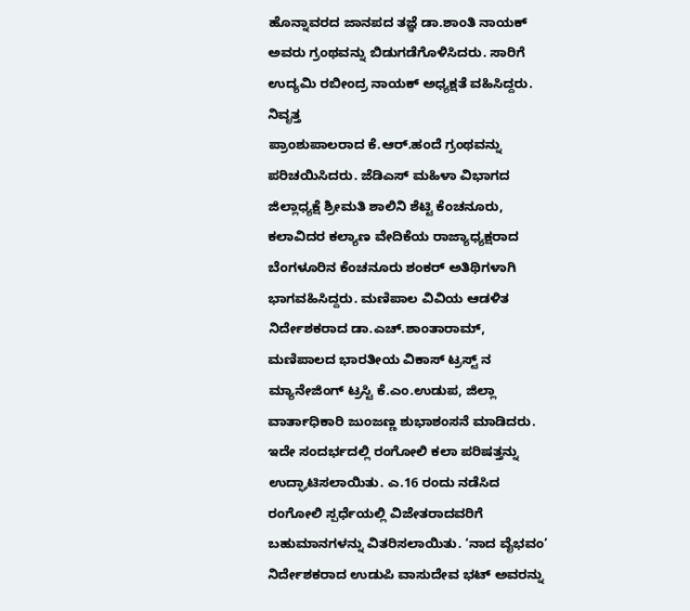ಹೊನ್ನಾವರದ ಜಾನಪದ ತಜ್ಞೆ ಡಾ.ಶಾಂತಿ ನಾಯಕ್ ಅವರು ಗ್ರಂಥವನ್ನು ಬಿಡುಗಡೆಗೊಳಿಸಿದರು. ಸಾರಿಗೆ ಉದ್ಯಮಿ ರಬೀಂದ್ರ ನಾಯಕ್ ಅಧ್ಯಕ್ಷತೆ ವಹಿಸಿದ್ದರು. ನಿವೃತ್ತ
ಪ್ರಾಂಶುಪಾಲರಾದ ಕೆ.ಆರ್.ಹಂದೆ ಗ್ರಂಥವನ್ನು ಪರಿಚಯಿಸಿದರು. ಜೆಡಿಎಸ್ ಮಹಿಳಾ ವಿಭಾಗದ ಜಿಲ್ಲಾಧ್ಯಕ್ಷೆ ಶ್ರೀಮತಿ ಶಾಲಿನಿ ಶೆಟ್ಟಿ ಕೆಂಚನೂರು, ಕಲಾವಿದರ ಕಲ್ಯಾಣ ವೇದಿಕೆಯ ರಾಜ್ಯಾಧ್ಯಕ್ಷರಾದ ಬೆಂಗಳೂರಿನ ಕೆಂಚನೂರು ಶಂಕರ್ ಅತಿಥಿಗಳಾಗಿ ಭಾಗವಹಿಸಿದ್ದರು. ಮಣಿಪಾಲ ವಿವಿಯ ಆಡಳಿತ ನಿರ್ದೇಶಕರಾದ ಡಾ.ಎಚ್.ಶಾಂತಾರಾಮ್, ಮಣಿಪಾಲದ ಭಾರತೀಯ ವಿಕಾಸ್ ಟ್ರಸ್ಟ್ ನ ಮ್ಯಾನೇಜಿಂಗ್ ಟ್ರಸ್ಟಿ ಕೆ.ಎಂ.ಉಡುಪ, ಜಿಲ್ಲಾ ವಾರ್ತಾಧಿಕಾರಿ ಜುಂಜಣ್ಣ ಶುಭಾಶಂಸನೆ ಮಾಡಿದರು.
ಇದೇ ಸಂದರ್ಭದಲ್ಲಿ ರಂಗೋಲಿ ಕಲಾ ಪರಿಷತ್ತನ್ನು ಉದ್ಘಾಟಿಸಲಾಯಿತು. ಎ.16 ರಂದು ನಡೆಸಿದ ರಂಗೋಲಿ ಸ್ಪರ್ಧೆಯಲ್ಲಿ ವಿಜೇತರಾದವರಿಗೆ ಬಹುಮಾನಗಳನ್ನು ವಿತರಿಸಲಾಯಿತು. ‘ನಾದ ವೈಭವಂ’ ನಿರ್ದೇಶಕರಾದ ಉಡುಪಿ ವಾಸುದೇವ ಭಟ್ ಅವರನ್ನು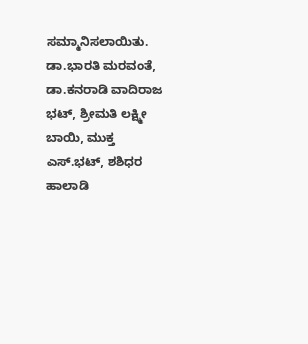ಸಮ್ಮಾನಿಸಲಾಯಿತು. ಡಾ.ಭಾರತಿ ಮರವಂತೆ, ಡಾ.ಕನರಾಡಿ ವಾದಿರಾಜ ಭಟ್, ಶ್ರೀಮತಿ ಲಕ್ಷ್ಮೀ ಬಾಯಿ, ಮುಕ್ತ ಎಸ್.ಭಟ್, ಶಶಿಧರ ಹಾಲಾಡಿ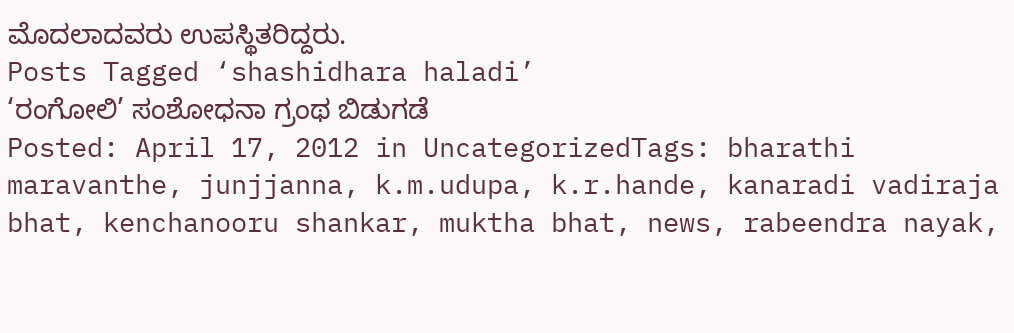ಮೊದಲಾದವರು ಉಪಸ್ಥಿತರಿದ್ದರು.
Posts Tagged ‘shashidhara haladi’
‘ರಂಗೋಲಿ’ ಸಂಶೋಧನಾ ಗ್ರಂಥ ಬಿಡುಗಡೆ
Posted: April 17, 2012 in UncategorizedTags: bharathi maravanthe, junjjanna, k.m.udupa, k.r.hande, kanaradi vadiraja bhat, kenchanooru shankar, muktha bhat, news, rabeendra nayak,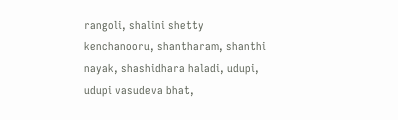rangoli, shalini shetty kenchanooru, shantharam, shanthi nayak, shashidhara haladi, udupi, udupi vasudeva bhat,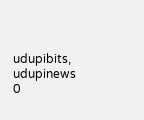udupibits, udupinews
0